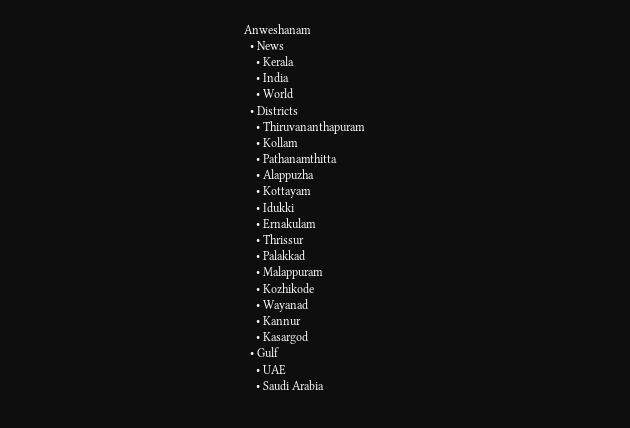Anweshanam
  • News
    • Kerala
    • India
    • World
  • Districts
    • Thiruvananthapuram
    • Kollam
    • Pathanamthitta
    • Alappuzha
    • Kottayam
    • Idukki
    • Ernakulam
    • Thrissur
    • Palakkad
    • Malappuram
    • Kozhikode
    • Wayanad
    • Kannur
    • Kasargod
  • Gulf
    • UAE
    • Saudi Arabia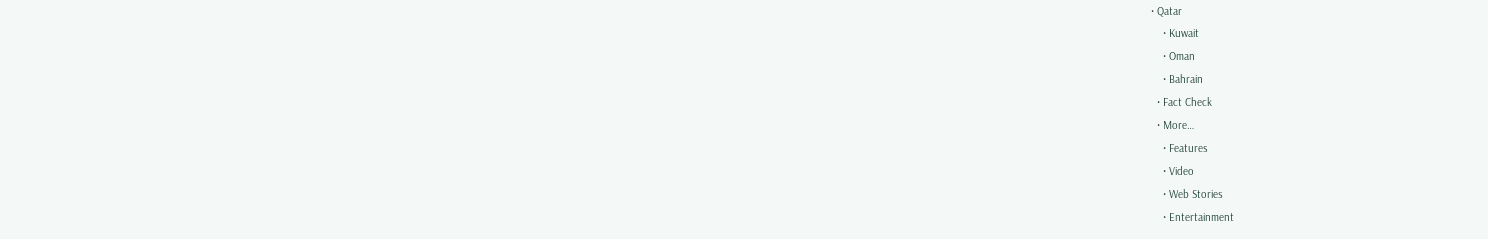• Qatar
    • Kuwait
    • Oman
    • Bahrain
  • Fact Check
  • More…
    • Features
    • Video
    • Web Stories
    • Entertainment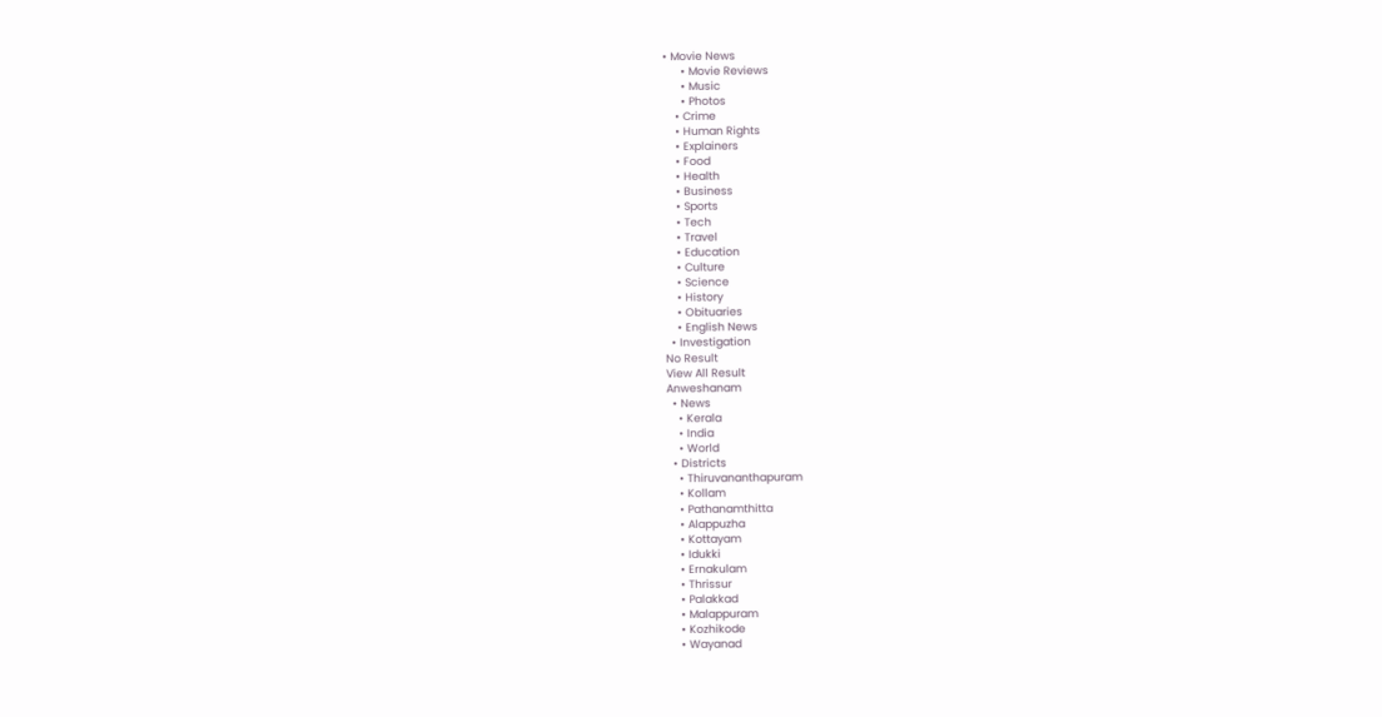• Movie News
      • Movie Reviews
      • Music
      • Photos
    • Crime
    • Human Rights
    • Explainers
    • Food
    • Health
    • Business
    • Sports
    • Tech
    • Travel
    • Education
    • Culture
    • Science
    • History
    • Obituaries
    • English News
  • Investigation
No Result
View All Result
Anweshanam
  • News
    • Kerala
    • India
    • World
  • Districts
    • Thiruvananthapuram
    • Kollam
    • Pathanamthitta
    • Alappuzha
    • Kottayam
    • Idukki
    • Ernakulam
    • Thrissur
    • Palakkad
    • Malappuram
    • Kozhikode
    • Wayanad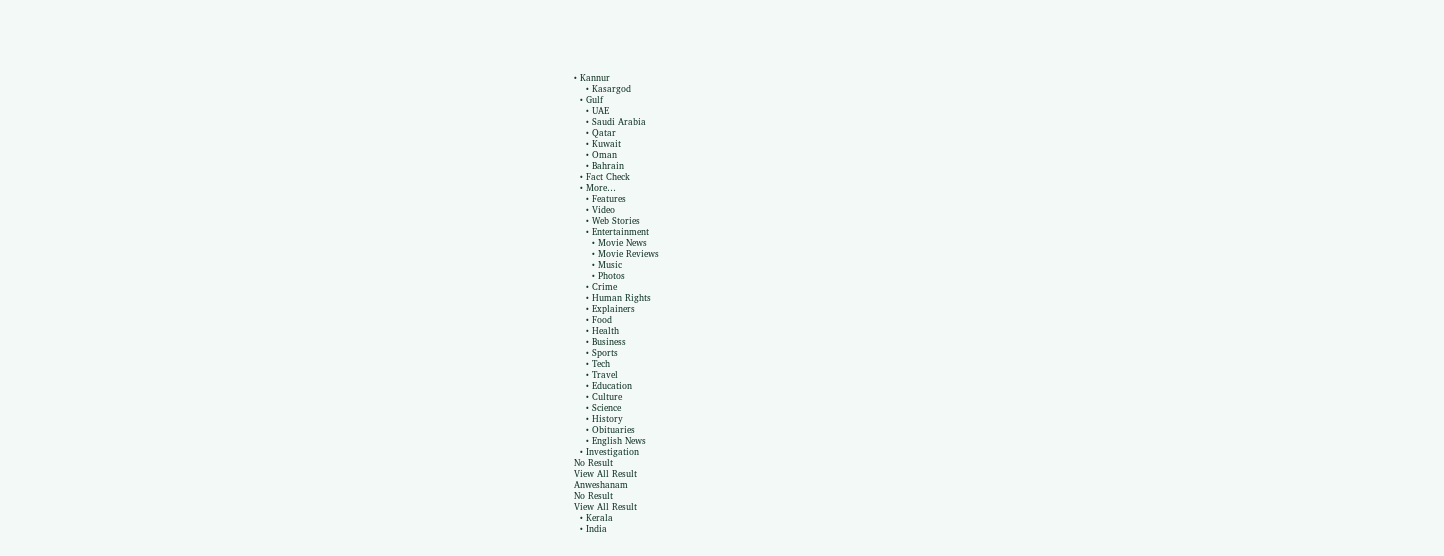• Kannur
    • Kasargod
  • Gulf
    • UAE
    • Saudi Arabia
    • Qatar
    • Kuwait
    • Oman
    • Bahrain
  • Fact Check
  • More…
    • Features
    • Video
    • Web Stories
    • Entertainment
      • Movie News
      • Movie Reviews
      • Music
      • Photos
    • Crime
    • Human Rights
    • Explainers
    • Food
    • Health
    • Business
    • Sports
    • Tech
    • Travel
    • Education
    • Culture
    • Science
    • History
    • Obituaries
    • English News
  • Investigation
No Result
View All Result
Anweshanam
No Result
View All Result
  • Kerala
  • India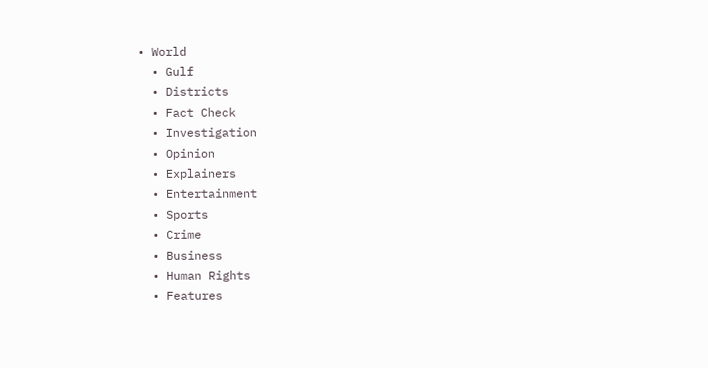• World
  • Gulf
  • Districts
  • Fact Check
  • Investigation
  • Opinion
  • Explainers
  • Entertainment
  • Sports
  • Crime
  • Business
  • Human Rights
  • Features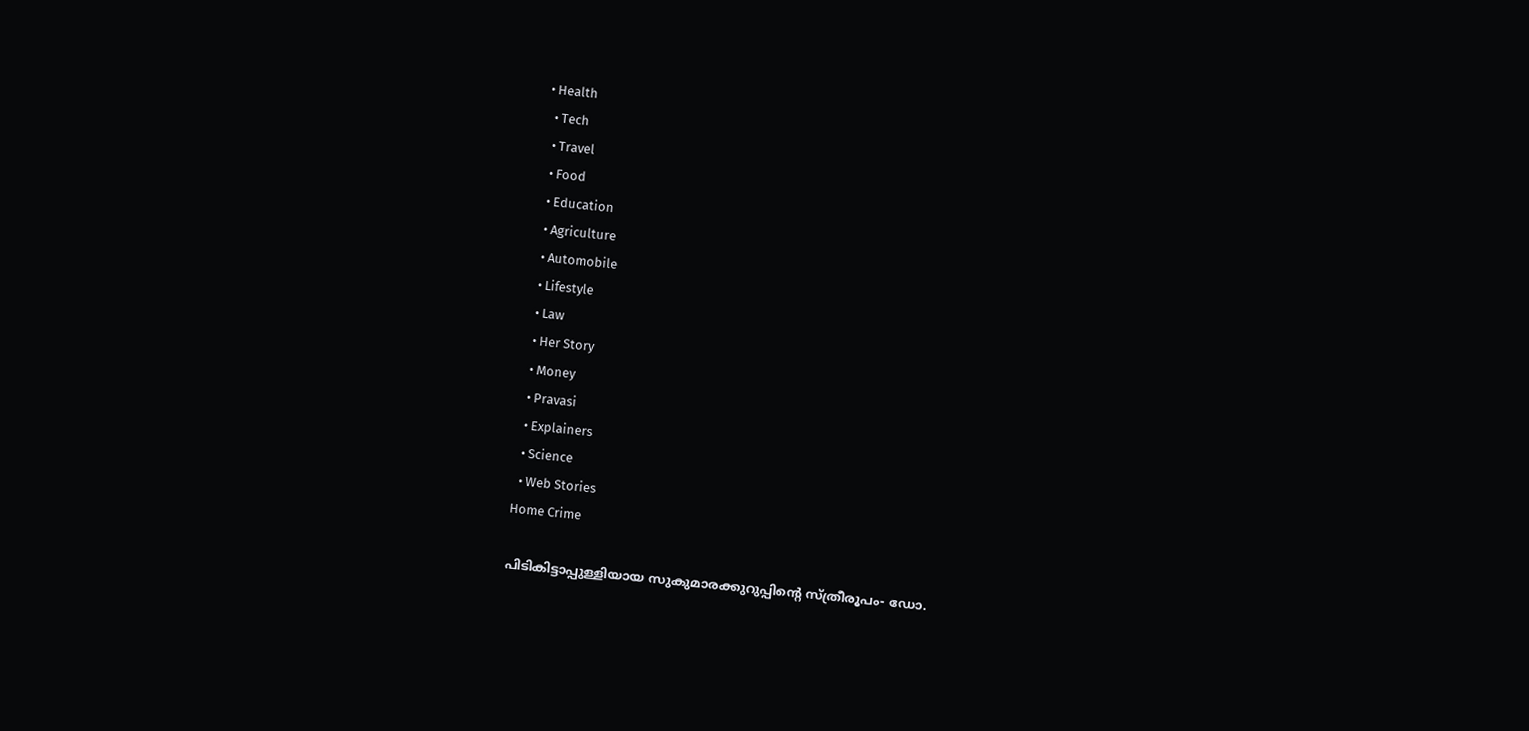• Health
  • Tech
  • Travel
  • Food
  • Education
  • Agriculture
  • Automobile
  • Lifestyle
  • Law
  • Her Story
  • Money
  • Pravasi
  • Explainers
  • Science
  • Web Stories
Home Crime

പിടികിട്ടാപ്പുള്ളിയായ സുകുമാരക്കുറുപ്പിന്റെ സ്ത്രീരൂപം- ഡോ.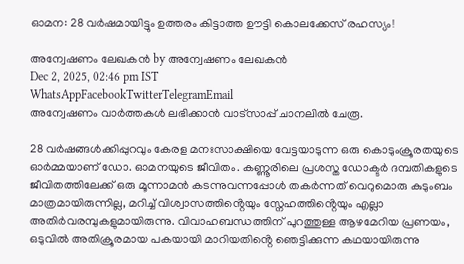ഓമന: 28 വർഷമായിട്ടും ഉത്തരം കിട്ടാത്ത ഊട്ടി കൊലക്കേസ് രഹസ്യം!

അന്വേഷണം ലേഖകൻ by അന്വേഷണം ലേഖകൻ
Dec 2, 2025, 02:46 pm IST
WhatsAppFacebookTwitterTelegramEmail
അന്വേഷണം വാർത്തകൾ ലഭിക്കാന്‍ വാട്സാപ്പ് ചാനലില്‍ ചേരൂ.

28 വർഷങ്ങൾക്കിപ്പുറവും കേരള മനഃസാക്ഷിയെ വേട്ടയാടുന്ന ഒരു കൊടുംക്രൂരതയുടെ ഓർമ്മയാണ് ഡോ. ഓമനയുടെ ജീവിതം. കണ്ണൂരിലെ പ്രശസ്ത ഡോക്ടർ ദമ്പതികളുടെ ജീവിതത്തിലേക്ക് ഒരു മൂന്നാമൻ കടന്നുവന്നപ്പോൾ തകർന്നത് വെറുമൊരു കുടുംബം മാത്രമായിരുന്നില്ല, മറിച്ച് വിശ്വാസത്തിൻ്റെയും സ്നേഹത്തിൻ്റെയും എല്ലാ അതിർവരമ്പുകളുമായിരുന്നു. വിവാഹബന്ധത്തിന് പുറത്തുള്ള ആഴമേറിയ പ്രണയം, ഒടുവിൽ അതിക്രൂരമായ പകയായി മാറിയതിൻ്റെ ഞെട്ടിക്കുന്ന കഥയായിരുന്നു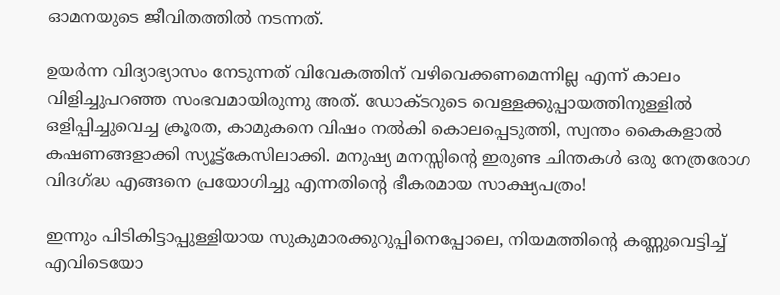ഓമനയുടെ ജീവിതത്തിൽ നടന്നത്.

ഉയർന്ന വിദ്യാഭ്യാസം നേടുന്നത് വിവേകത്തിന് വഴിവെക്കണമെന്നില്ല എന്ന് കാലം വിളിച്ചുപറഞ്ഞ സംഭവമായിരുന്നു അത്. ഡോക്ടറുടെ വെള്ളക്കുപ്പായത്തിനുള്ളിൽ ഒളിപ്പിച്ചുവെച്ച ക്രൂരത, കാമുകനെ വിഷം നൽകി കൊലപ്പെടുത്തി, സ്വന്തം കൈകളാൽ കഷണങ്ങളാക്കി സ്യൂട്ട്കേസിലാക്കി. മനുഷ്യ മനസ്സിൻ്റെ ഇരുണ്ട ചിന്തകൾ ഒരു നേത്രരോഗ വിദഗ്ദ്ധ എങ്ങനെ പ്രയോഗിച്ചു എന്നതിൻ്റെ ഭീകരമായ സാക്ഷ്യപത്രം!

ഇന്നും പിടികിട്ടാപ്പുള്ളിയായ സുകുമാരക്കുറുപ്പിനെപ്പോലെ, നിയമത്തിൻ്റെ കണ്ണുവെട്ടിച്ച് എവിടെയോ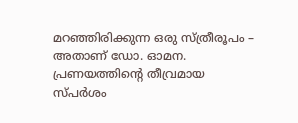മറഞ്ഞിരിക്കുന്ന ഒരു സ്ത്രീരൂപം – അതാണ് ഡോ. ഓമന. പ്രണയത്തിൻ്റെ തീവ്രമായ സ്പർശം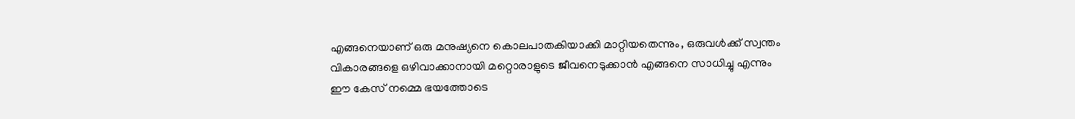എങ്ങനെയാണ് ഒരു മനുഷ്യനെ കൊലപാതകിയാക്കി മാറ്റിയതെന്നും, ഒരുവൾക്ക് സ്വന്തം വികാരങ്ങളെ ഒഴിവാക്കാനായി മറ്റൊരാളുടെ ജീവനെടുക്കാൻ എങ്ങനെ സാധിച്ചു എന്നും ഈ കേസ് നമ്മെ ഭയത്തോടെ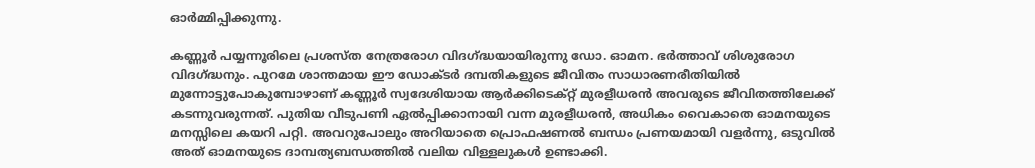ഓർമ്മിപ്പിക്കുന്നു.

കണ്ണൂർ പയ്യന്നൂരിലെ പ്രശസ്ത നേത്രരോഗ വിദഗ്ദ്ധയായിരുന്നു ഡോ. ഓമന. ഭർത്താവ് ശിശുരോഗ വിദഗ്ദ്ധനും. പുറമേ ശാന്തമായ ഈ ഡോക്ടർ ദമ്പതികളുടെ ജീവിതം സാധാരണരീതിയിൽ മുന്നോട്ടുപോകുമ്പോഴാണ് കണ്ണൂർ സ്വദേശിയായ ആർക്കിടെക്റ്റ് മുരളീധരൻ അവരുടെ ജീവിതത്തിലേക്ക് കടന്നുവരുന്നത്. പുതിയ വീടുപണി ഏൽപ്പിക്കാനായി വന്ന മുരളീധരൻ, അധികം വൈകാതെ ഓമനയുടെ മനസ്സിലെ കയറി പറ്റി. അവറുപോലും അറിയാതെ പ്രൊഫഷണൽ ബന്ധം പ്രണയമായി വളർന്നു, ഒടുവിൽ അത് ഓമനയുടെ ദാമ്പത്യബന്ധത്തിൽ വലിയ വിള്ളലുകൾ ഉണ്ടാക്കി.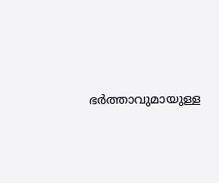ഭർത്താവുമായുള്ള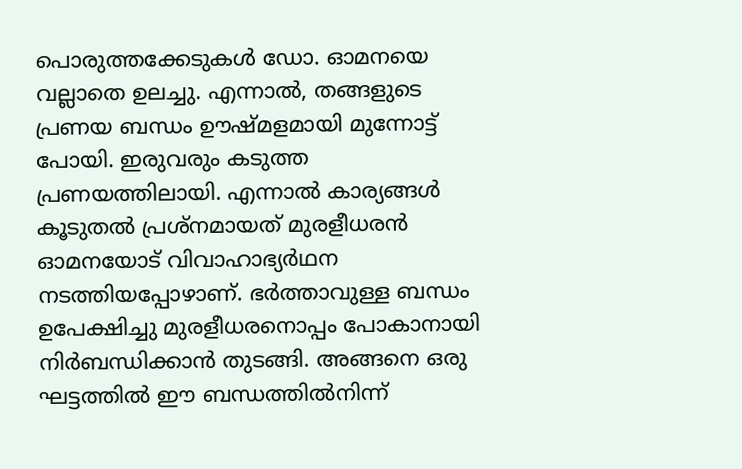പൊരുത്തക്കേടുകൾ ഡോ. ഓമനയെ വല്ലാതെ ഉലച്ചു. എന്നാൽ, തങ്ങളുടെ പ്രണയ ബന്ധം ഊഷ്മളമായി മുന്നോട്ട് പോയി. ഇരുവരും കടുത്ത പ്രണയത്തിലായി. എന്നാൽ കാര്യങ്ങൾ കൂടുതൽ പ്രശ്നമായത് മുരളീധരൻ ഓമനയോട് വിവാഹാഭ്യർഥന നടത്തിയപ്പോഴാണ്. ഭർത്താവുള്ള ബന്ധം ഉപേക്ഷിച്ചു മുരളീധരനൊപ്പം പോകാനായി നിർബന്ധിക്കാൻ തുടങ്ങി. അങ്ങനെ ഒരു ഘട്ടത്തിൽ ഈ ബന്ധത്തിൽനിന്ന്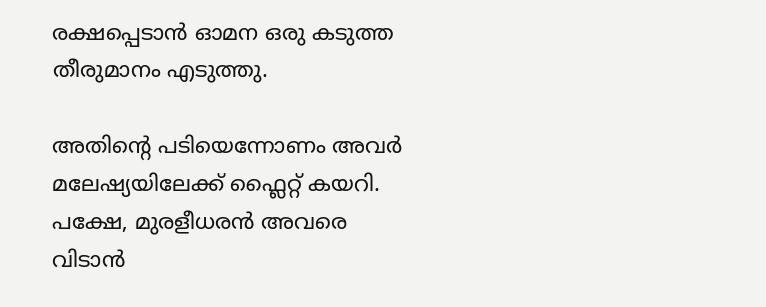രക്ഷപ്പെടാൻ ഓമന ഒരു കടുത്ത തീരുമാനം എടുത്തു.

അതിന്റെ പടിയെന്നോണം അവർ മലേഷ്യയിലേക്ക് ഫ്ലൈറ്റ് കയറി. പക്ഷേ, മുരളീധരൻ അവരെ വിടാൻ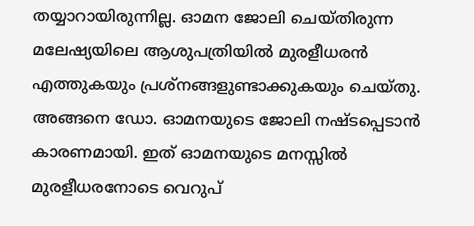തയ്യാറായിരുന്നില്ല. ഓമന ജോലി ചെയ്തിരുന്ന മലേഷ്യയിലെ ആശുപത്രിയിൽ മുരളീധരൻ എത്തുകയും പ്രശ്നങ്ങളുണ്ടാക്കുകയും ചെയ്തു. അങ്ങനെ ഡോ. ഓമനയുടെ ജോലി നഷ്ടപ്പെടാൻ കാരണമായി. ഇത് ഓമനയുടെ മനസ്സിൽ മുരളീധരനോടെ വെറുപ്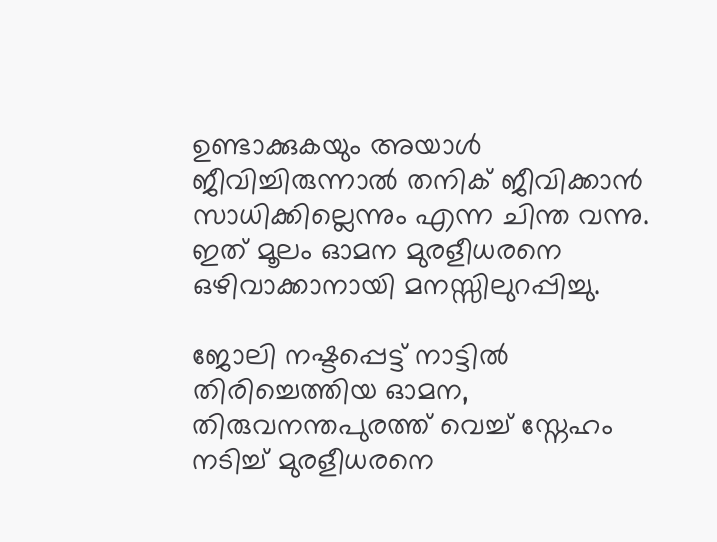ഉണ്ടാക്കുകയും അയാൾ ജീവിച്ചിരുന്നാൽ തനിക് ജീവിക്കാൻ സാധിക്കില്ലെന്നും എന്ന ചിന്ത വന്നു. ഇത് മൂലം ഓമന മുരളീധരനെ ഒഴിവാക്കാനായി മനസ്സിലുറപ്പിച്ചു.

ജോലി നഷ്ടപ്പെട്ട് നാട്ടിൽ തിരിച്ചെത്തിയ ഓമന, തിരുവനന്തപുരത്ത് വെച്ച് സ്നേഹം നടിച്ച് മുരളീധരനെ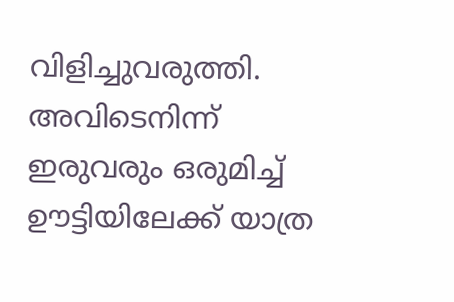വിളിച്ചുവരുത്തി. അവിടെനിന്ന് ഇരുവരും ഒരുമിച്ച് ഊട്ടിയിലേക്ക് യാത്ര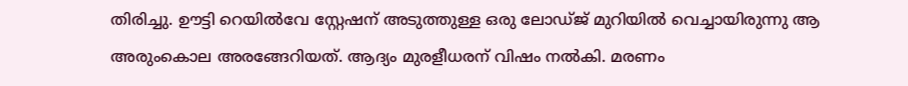തിരിച്ചു. ഊട്ടി റെയിൽവേ സ്റ്റേഷന് അടുത്തുള്ള ഒരു ലോഡ്ജ് മുറിയിൽ വെച്ചായിരുന്നു ആ അരുംകൊല അരങ്ങേറിയത്. ആദ്യം മുരളീധരന് വിഷം നൽകി. മരണം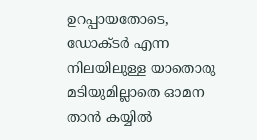ഉറപ്പായതോടെ, ഡോക്ടർ എന്ന നിലയിലുള്ള യാതൊരു മടിയുമില്ലാതെ ഓമന താൻ കയ്യിൽ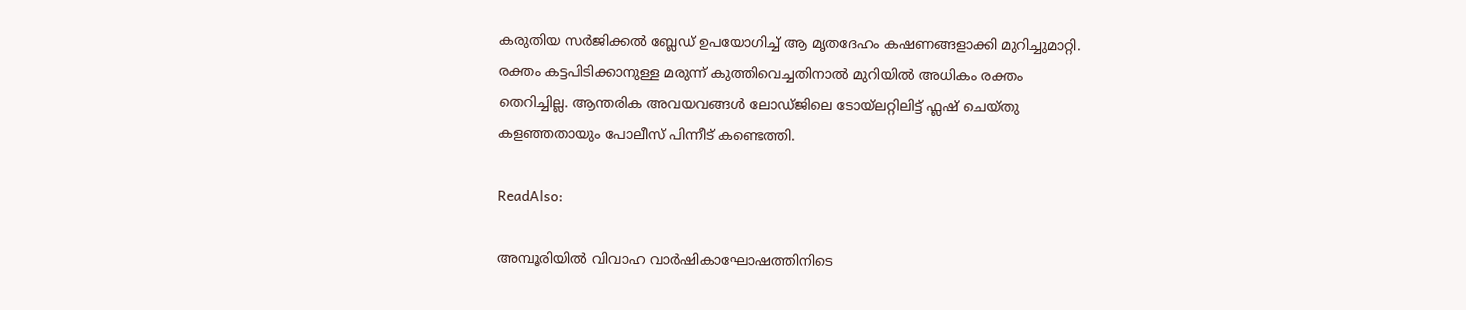കരുതിയ സർജിക്കൽ ബ്ലേഡ് ഉപയോഗിച്ച് ആ മൃതദേഹം കഷണങ്ങളാക്കി മുറിച്ചുമാറ്റി. രക്തം കട്ടപിടിക്കാനുള്ള മരുന്ന് കുത്തിവെച്ചതിനാൽ മുറിയിൽ അധികം രക്തം തെറിച്ചില്ല. ആന്തരിക അവയവങ്ങൾ ലോഡ്ജിലെ ടോയ്‌ലറ്റിലിട്ട് ഫ്ലഷ് ചെയ്തു കളഞ്ഞതായും പോലീസ് പിന്നീട് കണ്ടെത്തി.

ReadAlso:

അമ്പൂരിയിൽ വിവാഹ വാർഷികാഘോഷത്തിനിടെ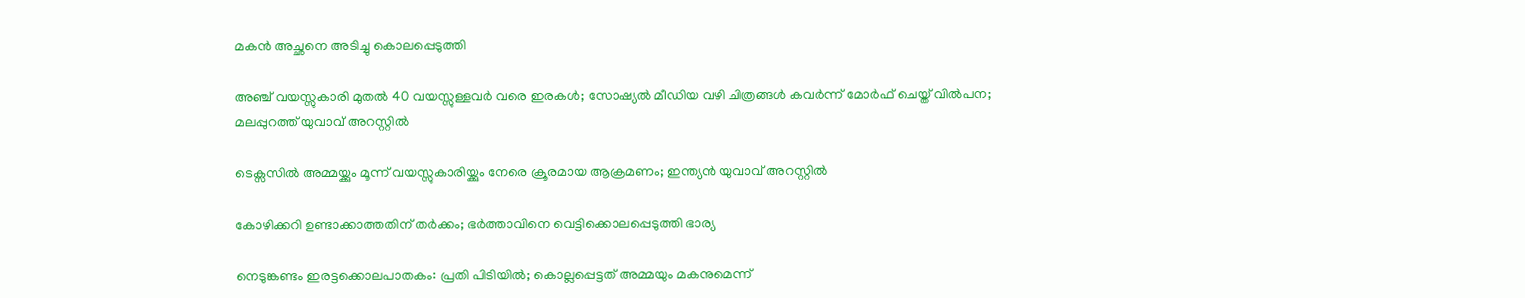മകൻ അച്ഛനെ അടിച്ചു കൊലപ്പെടുത്തി

അഞ്ച് വയസ്സുകാരി മുതൽ 40 വയസ്സുള്ളവർ വരെ ഇരകൾ; സോഷ്യൽ മീഡിയ വഴി ചിത്രങ്ങൾ കവർന്ന് മോർഫ് ചെയ്ത് വിൽപന; മലപ്പുറത്ത് യുവാവ് അറസ്റ്റിൽ

ടെക്സസിൽ അമ്മയ്ക്കും മൂന്ന് വയസ്സുകാരിയ്ക്കും നേരെ ക്രൂരമായ ആക്രമണം; ഇന്ത്യൻ യുവാവ് അറസ്റ്റിൽ

കോഴിക്കറി ഉണ്ടാക്കാത്തതിന് തർക്കം; ഭർത്താവിനെ വെട്ടിക്കൊലപ്പെടുത്തി ഭാര്യ

നെടുങ്കണ്ടം ഇരട്ടക്കൊലപാതകം: പ്രതി പിടിയിൽ; കൊല്ലപ്പെട്ടത് അമ്മയും മകനുമെന്ന്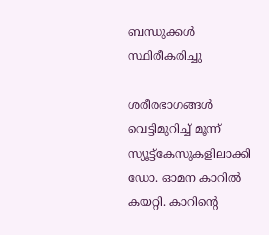ബന്ധുക്കൾ സ്ഥിരീകരിച്ചു

ശരീരഭാഗങ്ങൾ വെട്ടിമുറിച്ച് മൂന്ന് സ്യൂട്ട്കേസുകളിലാക്കി ഡോ. ഓമന കാറിൽ കയറ്റി. കാറിൻ്റെ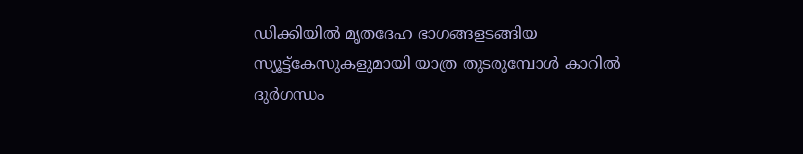ഡിക്കിയിൽ മൃതദേഹ ഭാഗങ്ങളടങ്ങിയ സ്യൂട്ട്കേസുകളുമായി യാത്ര തുടരുമ്പോൾ കാറിൽ ദുർഗന്ധം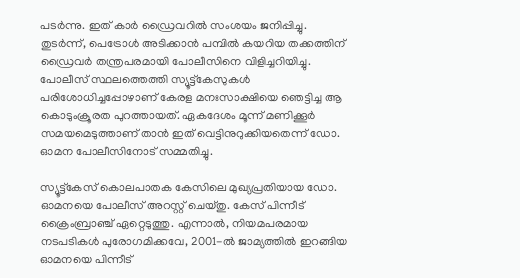പടർന്നു. ഇത് കാർ ഡ്രൈവറിൽ സംശയം ജനിപ്പിച്ചു. തുടർന്ന്, പെട്രോൾ അടിക്കാൻ പമ്പിൽ കയറിയ തക്കത്തിന് ഡ്രൈവർ തന്ത്രപരമായി പോലീസിനെ വിളിച്ചറിയിച്ചു. പോലീസ് സ്ഥലത്തെത്തി സ്യൂട്ട്കേസുകൾ പരിശോധിച്ചപ്പോഴാണ് കേരള മനഃസാക്ഷിയെ ഞെട്ടിച്ച ആ കൊടുംക്രൂരത പുറത്തായത്. ഏകദേശം മൂന്ന് മണിക്കൂർ സമയമെടുത്താണ് താൻ ഇത് വെട്ടിനുറുക്കിയതെന്ന് ഡോ. ഓമന പോലീസിനോട് സമ്മതിച്ചു.

സ്യൂട്ട്കേസ് കൊലപാതക കേസിലെ മുഖ്യപ്രതിയായ ഡോ. ഓമനയെ പോലീസ് അറസ്റ്റ് ചെയ്തു. കേസ് പിന്നീട് ക്രൈംബ്രാഞ്ച് ഏറ്റെടുത്തു. എന്നാൽ, നിയമപരമായ നടപടികൾ പുരോഗമിക്കവേ, 2001-ൽ ജാമ്യത്തിൽ ഇറങ്ങിയ ഓമനയെ പിന്നീട്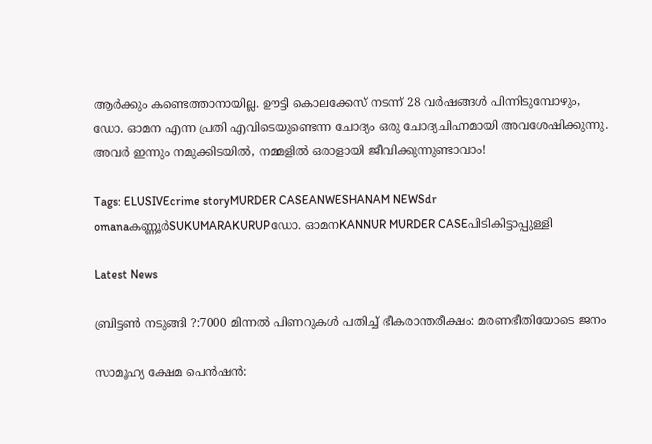ആർക്കും കണ്ടെത്താനായില്ല. ഊട്ടി കൊലക്കേസ് നടന്ന് 28 വർഷങ്ങൾ പിന്നിടുമ്പോഴും, ഡോ. ഓമന എന്ന പ്രതി എവിടെയുണ്ടെന്ന ചോദ്യം ഒരു ചോദ്യചിഹ്നമായി അവശേഷിക്കുന്നു. അവർ ഇന്നും നമുക്കിടയിൽ, നമ്മളിൽ ഒരാളായി ജീവിക്കുന്നുണ്ടാവാം!

Tags: ELUSIVEcrime storyMURDER CASEANWESHANAM NEWSdr omanaകണ്ണൂര്‍SUKUMARAKURUPഡോ. ഓമനKANNUR MURDER CASEപിടികിട്ടാപ്പുള്ളി

Latest News

ബ്രിട്ടണ്‍ നടുങ്ങി ?:7000 മിന്നല്‍ പിണറുകള്‍ പതിച്ച് ഭീകരാന്തരീക്ഷം: മരണഭീതിയോടെ ജനം

സാമൂഹ്യ ക്ഷേമ പെന്‍ഷന്‍: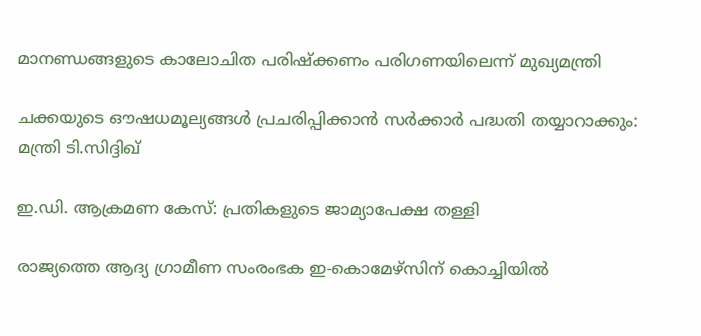മാനണ്ഡങ്ങളുടെ കാലോചിത പരിഷ്‌ക്കണം പരിഗണയിലെന്ന് മുഖ്യമന്ത്രി

ചക്കയുടെ ഔഷധമൂല്യങ്ങള്‍ പ്രചരിപ്പിക്കാന്‍ സർക്കാർ പദ്ധതി തയ്യാറാക്കും: മന്ത്രി ടി.സിദ്ദിഖ്

ഇ.ഡി. ആക്രമണ കേസ്: പ്രതികളുടെ ജാമ്യാപേക്ഷ തള്ളി

രാജ്യത്തെ ആദ്യ ഗ്രാമീണ സംരംഭക ഇ-കൊമേഴ്‌സിന് കൊച്ചിയില്‍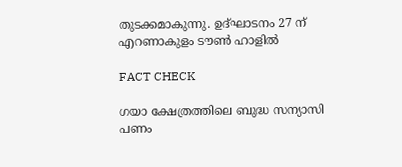തുടക്കമാകുന്നു. ഉദ്ഘാടനം 27 ന് എറണാകുളം ടൗണ്‍ ഹാളില്‍

FACT CHECK

ഗയാ ക്ഷേത്രത്തിലെ ബുദ്ധ സന്യാസി പണം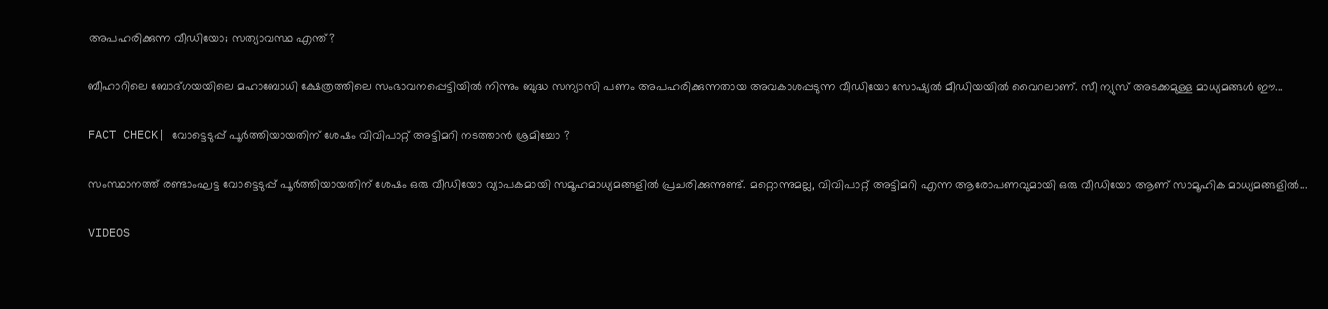അപഹരിക്കുന്ന വീഡിയോ; സത്യാവസ്ഥ എന്ത്?

ബീഹാറിലെ ബോദ്ഗയയിലെ മഹാബോധി ക്ഷേത്രത്തിലെ സംഭാവനപ്പെട്ടിയില്‍ നിന്നും ബുദ്ധ സന്യാസി പണം അപഹരിക്കുന്നതായ അവകാശപ്പടുന്ന വീഡിയോ സോഷ്യല്‍ മീഡിയയില്‍ വൈറലാണ്. സീ ന്യുസ് അടക്കമുള്ള മാധ്യമങ്ങള്‍ ഈ...

FACT CHECK| വോട്ടെടുപ്പ് പൂർത്തിയായതിന് ശേഷം വിവിപാറ്റ് അട്ടിമറി നടത്താൻ ശ്രമിച്ചോ ?

സംസ്ഥാനത്ത് രണ്ടാംഘട്ട വോട്ടെടുപ്പ് പൂർത്തിയായതിന് ശേഷം ഒരു വീഡിയോ വ്യാപകമായി സമൂഹമാധ്യമങ്ങളിൽ പ്രചരിക്കുന്നുണ്ട്. മറ്റൊന്നുമല്ല, വിവിപാറ്റ് അട്ടിമറി എന്ന ആരോപണവുമായി ഒരു വീഡിയോ ആണ് സാമൂഹിക മാധ്യമങ്ങളിൽ...

VIDEOS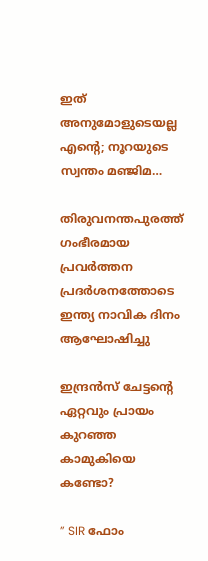ഇത് അനുമോളുടെയല്ല എന്റെ; നൂറയുടെ സ്വന്തം മഞ്ജിമ…

തിരുവനന്തപുരത്ത് ഗംഭീരമായ പ്രവർത്തന പ്രദർശനത്തോടെ ഇന്ത്യ നാവിക ദിനം ആഘോഷിച്ചു

ഇന്ദ്രൻസ് ചേട്ടന്റെ ഏറ്റവും പ്രായം കുറഞ്ഞ കാമുകിയെ കണ്ടോ?

” SIR ഫോം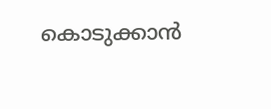കൊടുക്കാൻ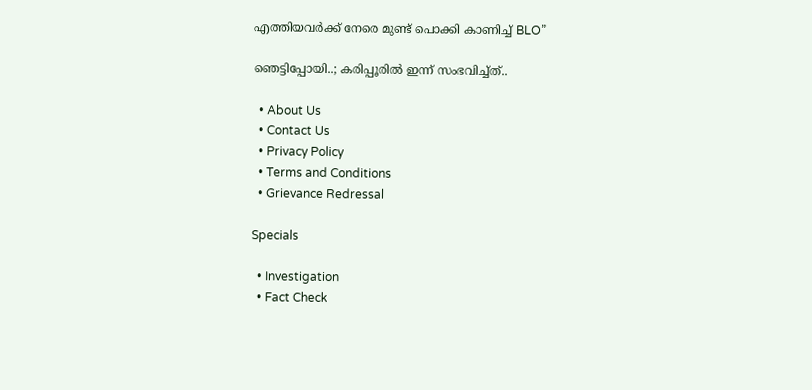എത്തിയവർക്ക് നേരെ മുണ്ട് പൊക്കി കാണിച്ച് BLO”

ഞെട്ടിപ്പോയി..; കരിപ്പൂരിൽ ഇന്ന് സംഭവിച്ച്ത്..

  • About Us
  • Contact Us
  • Privacy Policy
  • Terms and Conditions
  • Grievance Redressal

Specials

  • Investigation
  • Fact Check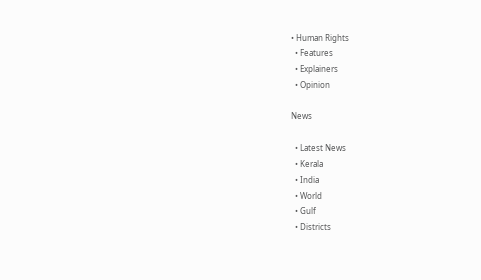• Human Rights
  • Features
  • Explainers
  • Opinion

News

  • Latest News
  • Kerala
  • India
  • World
  • Gulf
  • Districts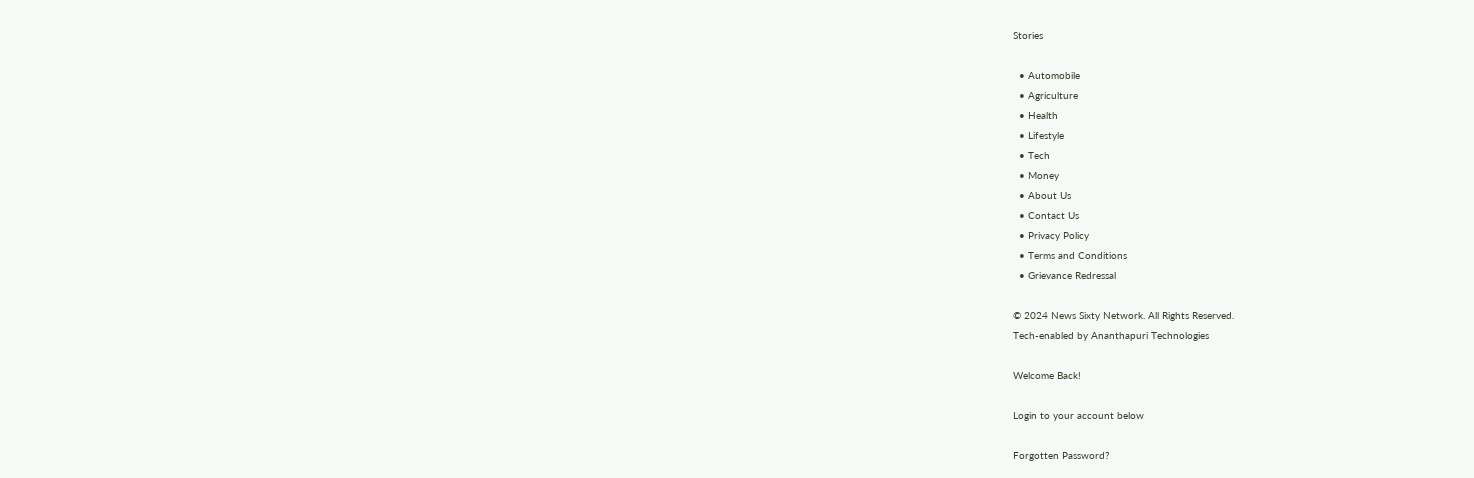Stories

  • Automobile
  • Agriculture
  • Health
  • Lifestyle
  • Tech
  • Money
  • About Us
  • Contact Us
  • Privacy Policy
  • Terms and Conditions
  • Grievance Redressal

© 2024 News Sixty Network. All Rights Reserved.
Tech-enabled by Ananthapuri Technologies

Welcome Back!

Login to your account below

Forgotten Password?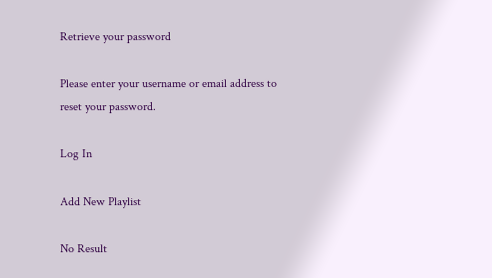Retrieve your password

Please enter your username or email address to reset your password.

Log In

Add New Playlist

No Result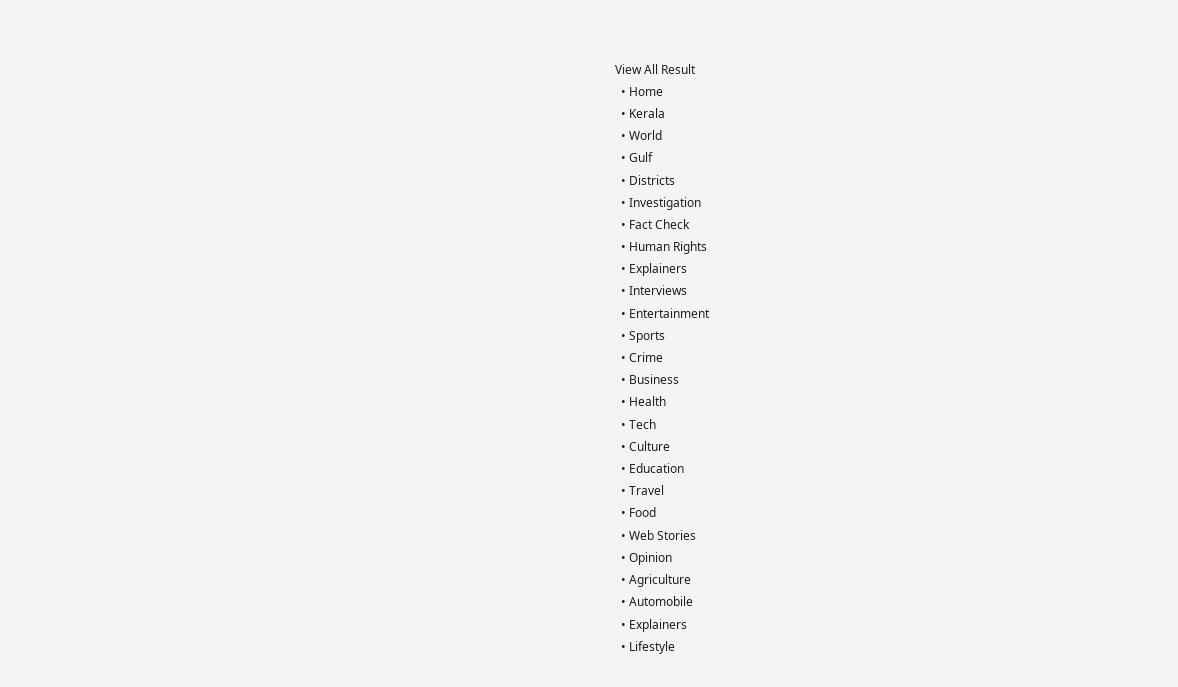View All Result
  • Home
  • Kerala
  • World
  • Gulf
  • Districts
  • Investigation
  • Fact Check
  • Human Rights
  • Explainers
  • Interviews
  • Entertainment
  • Sports
  • Crime
  • Business
  • Health
  • Tech
  • Culture
  • Education
  • Travel
  • Food
  • Web Stories
  • Opinion
  • Agriculture
  • Automobile
  • Explainers
  • Lifestyle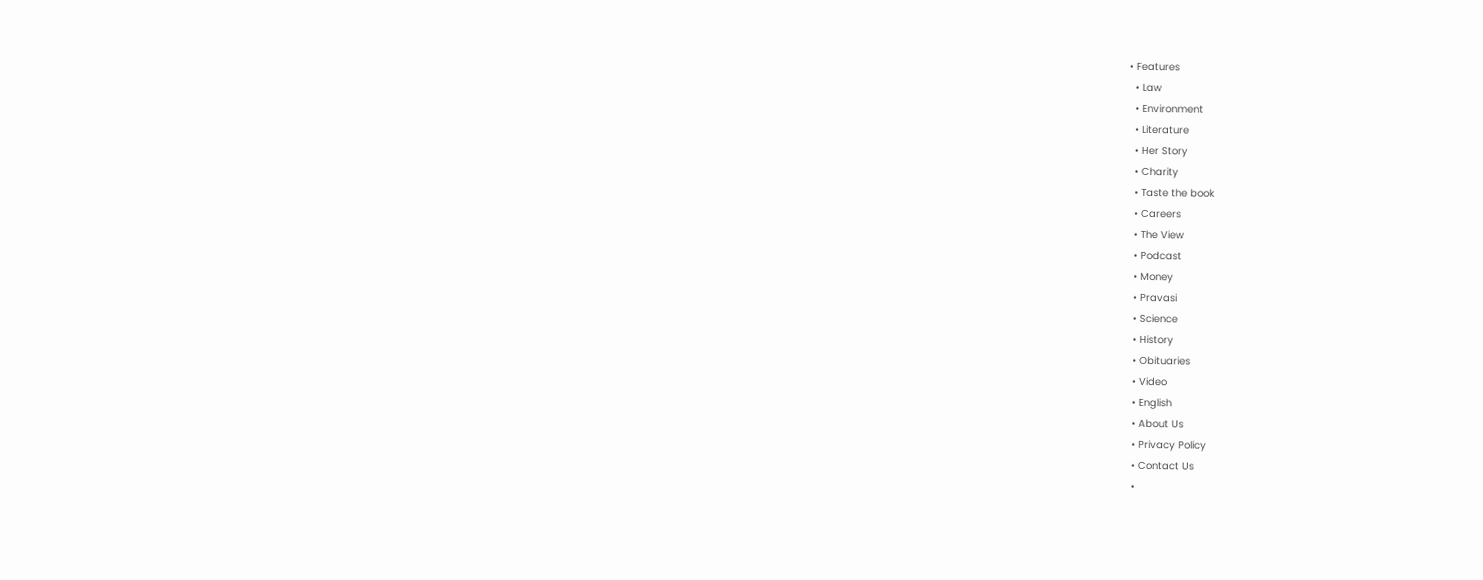• Features
  • Law
  • Environment
  • Literature
  • Her Story
  • Charity
  • Taste the book
  • Careers
  • The View
  • Podcast
  • Money
  • Pravasi
  • Science
  • History
  • Obituaries
  • Video
  • English
  • About Us
  • Privacy Policy
  • Contact Us
  •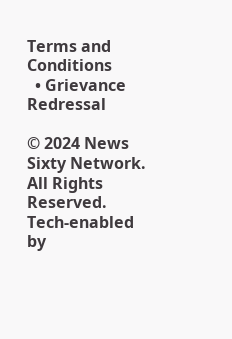Terms and Conditions
  • Grievance Redressal

© 2024 News Sixty Network. All Rights Reserved.
Tech-enabled by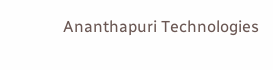Ananthapuri Technologies